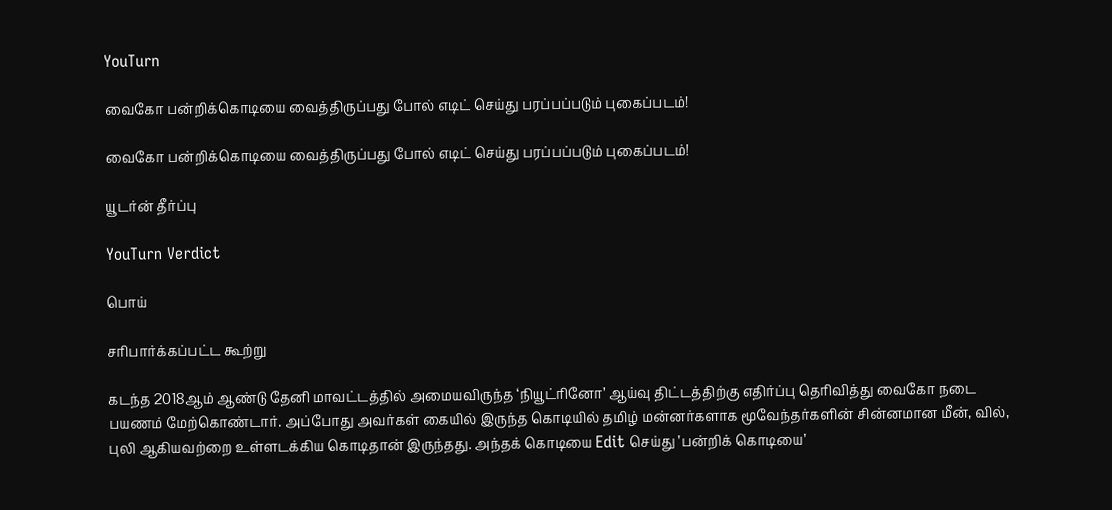YouTurn

வைகோ பன்றிக்கொடியை வைத்திருப்பது போல் எடிட் செய்து பரப்பப்படும் புகைப்படம்!

வைகோ பன்றிக்கொடியை வைத்திருப்பது போல் எடிட் செய்து பரப்பப்படும் புகைப்படம்!

யூடர்ன் தீர்ப்பு

YouTurn Verdict

பொய்

சரிபார்க்கப்பட்ட கூற்று

கடந்த 2018ஆம் ஆண்டு தேனி மாவட்டத்தில் அமையவிருந்த ‘நியூட்ரினோ’ ஆய்வு திட்டத்திற்கு எதிர்ப்பு தெரிவித்து வைகோ நடை பயணம் மேற்கொண்டார். அப்போது அவர்கள் கையில் இருந்த கொடியில் தமிழ் மன்னர்களாக மூவேந்தர்களின் சின்னமான மீன், வில், புலி ஆகியவற்றை உள்ளடக்கிய கொடிதான் இருந்தது. அந்தக் கொடியை Edit செய்து ’பன்றிக் கொடியை’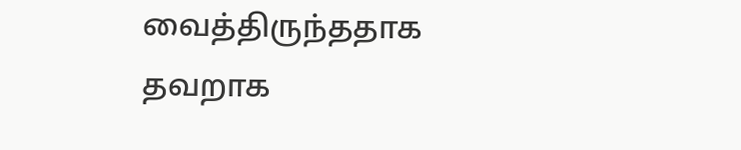வைத்திருந்ததாக தவறாக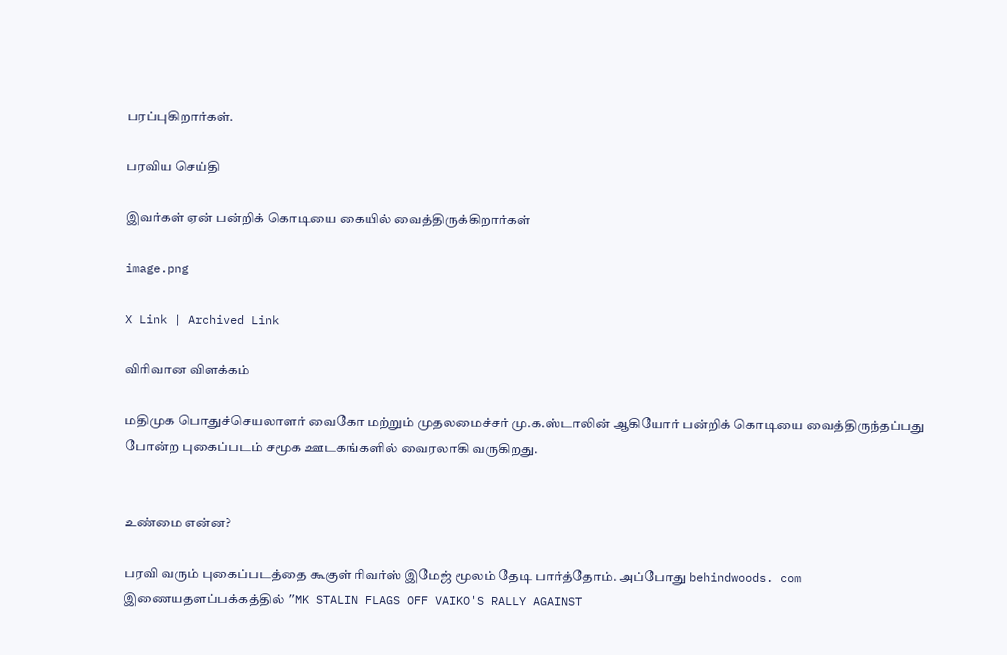பரப்புகிறார்கள்.

பரவிய செய்தி

இவர்கள் ஏன் பன்றிக் கொடியை கையில் வைத்திருக்கிறார்கள்

image.png

X Link | Archived Link

விரிவான விளக்கம்

மதிமுக பொதுச்செயலாளர் வைகோ மற்றும் முதலமைச்சர் மு.க.ஸ்டாலின் ஆகியோர் பன்றிக் கொடியை வைத்திருந்தப்பது போன்ற புகைப்படம் சமூக ஊடகங்களில் வைரலாகி வருகிறது.


உண்மை என்ன?

பரவி வரும் புகைப்படத்தை கூகுள் ரிவர்ஸ் இமேஜ் மூலம் தேடி பார்த்தோம். அப்போது behindwoods. com இணையதளப்பக்கத்தில் ”MK STALIN FLAGS OFF VAIKO'S RALLY AGAINST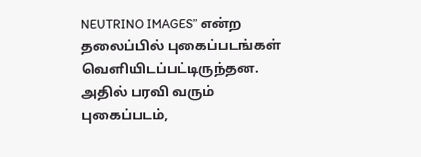NEUTRINO IMAGES” என்ற தலைப்பில் புகைப்படங்கள் வெளியிடப்பட்டிருந்தன. அதில் பரவி வரும் புகைப்படம்,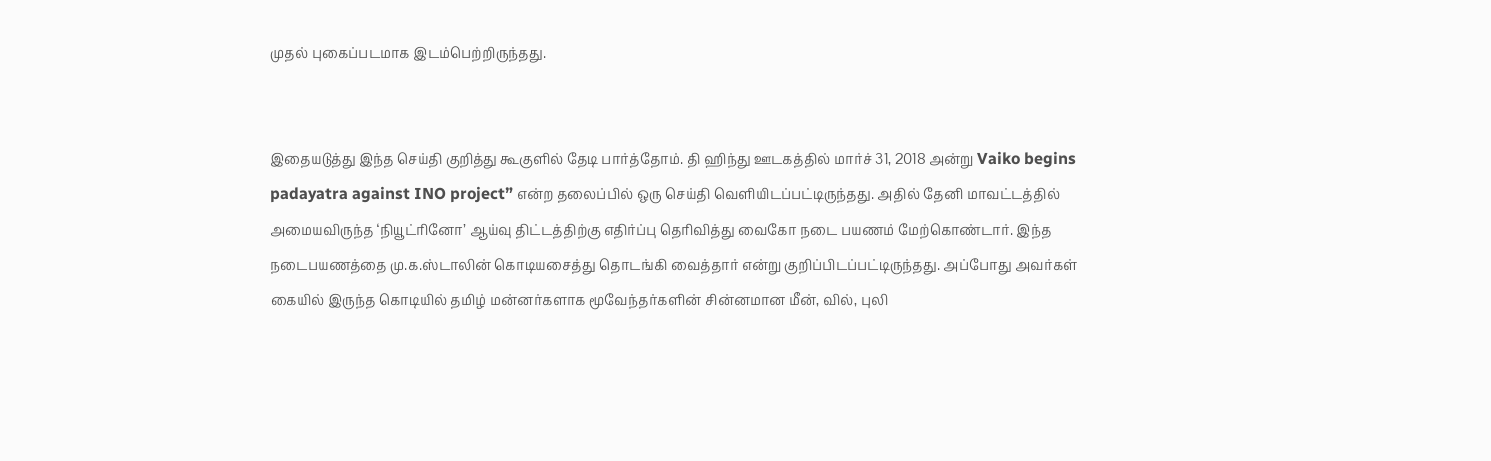முதல் புகைப்படமாக இடம்பெற்றிருந்தது.


இதையடுத்து இந்த செய்தி குறித்து கூகுளில் தேடி பார்த்தோம். தி ஹிந்து ஊடகத்தில் மார்ச் 31, 2018 அன்று Vaiko begins padayatra against INO project” என்ற தலைப்பில் ஒரு செய்தி வெளியிடப்பட்டிருந்தது. அதில் தேனி மாவட்டத்தில் அமையவிருந்த ‘நியூட்ரினோ’ ஆய்வு திட்டத்திற்கு எதிர்ப்பு தெரிவித்து வைகோ நடை பயணம் மேற்கொண்டார். இந்த நடைபயணத்தை மு.க.ஸ்டாலின் கொடியசைத்து தொடங்கி வைத்தார் என்று குறிப்பிடப்பட்டிருந்தது. அப்போது அவர்கள் கையில் இருந்த கொடியில் தமிழ் மன்னர்களாக மூவேந்தர்களின் சின்னமான மீன், வில், புலி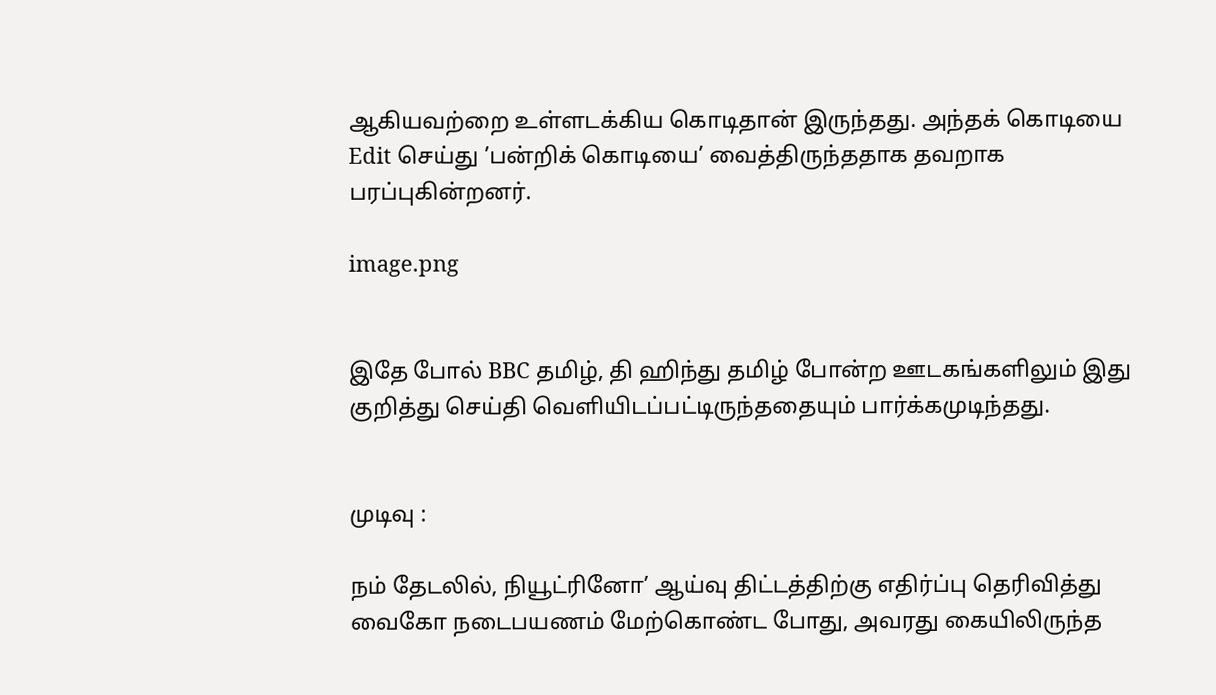ஆகியவற்றை உள்ளடக்கிய கொடிதான் இருந்தது. அந்தக் கொடியை Edit செய்து ’பன்றிக் கொடியை’ வைத்திருந்ததாக தவறாக பரப்புகின்றனர்.

image.png


இதே போல் BBC தமிழ், தி ஹிந்து தமிழ் போன்ற ஊடகங்களிலும் இது குறித்து செய்தி வெளியிடப்பட்டிருந்ததையும் பார்க்கமுடிந்தது.


முடிவு :

நம் தேடலில், நியூட்ரினோ’ ஆய்வு திட்டத்திற்கு எதிர்ப்பு தெரிவித்து வைகோ நடைபயணம் மேற்கொண்ட போது, அவரது கையிலிருந்த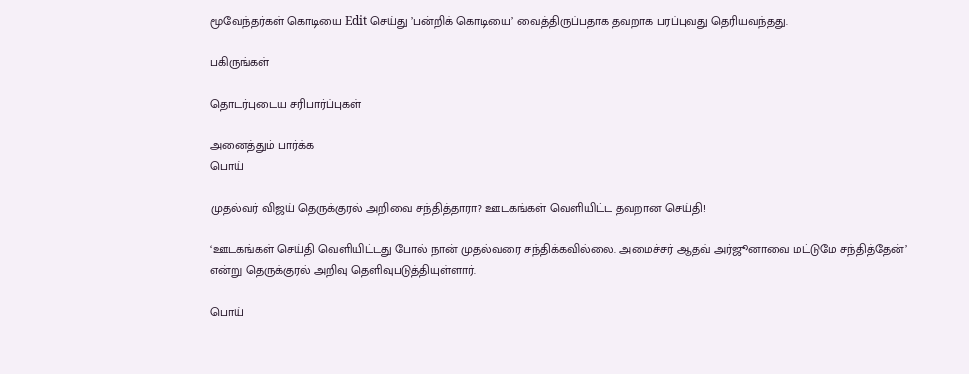மூவேந்தர்கள் கொடியை Edit செய்து ’பன்றிக் கொடியை’ வைத்திருப்பதாக தவறாக பரப்புவது தெரியவந்தது.

பகிருங்கள்

தொடர்புடைய சரிபார்ப்புகள்

அனைத்தும் பார்க்க
பொய்

முதல்வர் விஜய் தெருக்குரல் அறிவை சந்தித்தாரா? ஊடகங்கள் வெளியிட்ட தவறான செய்தி!

‘ஊடகங்கள் செய்தி வெளியிட்டது போல் நான் முதல்வரை சந்திக்கவில்லை. அமைச்சர் ஆதவ் அர்ஜூனாவை மட்டுமே சந்தித்தேன்’ என்று தெருக்குரல் அறிவு தெளிவுபடுத்தியுள்ளார்.

பொய்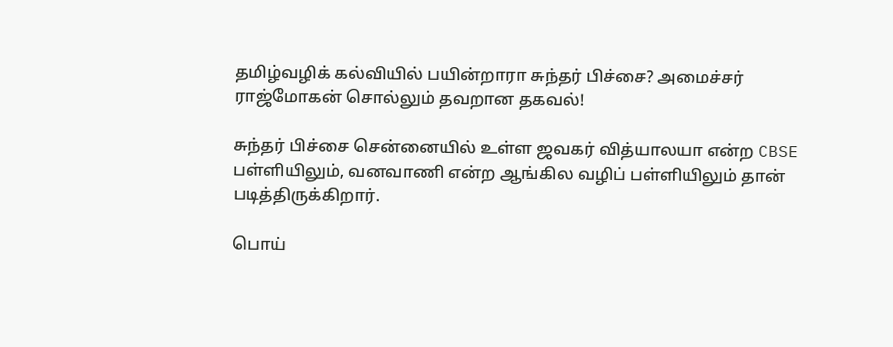தமிழ்வழிக் கல்வியில் பயின்றாரா சுந்தர் பிச்சை? அமைச்சர் ராஜ்மோகன் சொல்லும் தவறான தகவல்!

சுந்தர் பிச்சை சென்னையில் உள்ள ஜவகர் வித்யாலயா என்ற CBSE பள்ளியிலும், வனவாணி என்ற ஆங்கில வழிப் பள்ளியிலும் தான் படித்திருக்கிறார்.

பொய்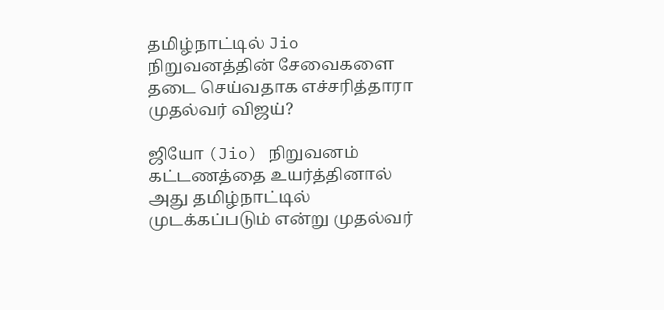தமிழ்நாட்டில் Jio நிறுவனத்தின் சேவைகளை தடை செய்வதாக எச்சரித்தாரா முதல்வர் விஜய்?

ஜியோ (Jio) நிறுவனம் கட்டணத்தை உயர்த்தினால் அது தமிழ்நாட்டில் முடக்கப்படும் என்று முதல்வர்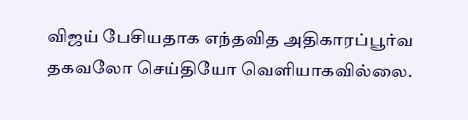விஜய் பேசியதாக எந்தவித அதிகாரப்பூர்வ தகவலோ செய்தியோ வெளியாகவில்லை.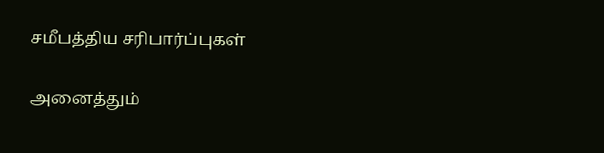சமீபத்திய சரிபார்ப்புகள்

அனைத்தும்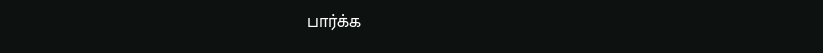பார்க்க